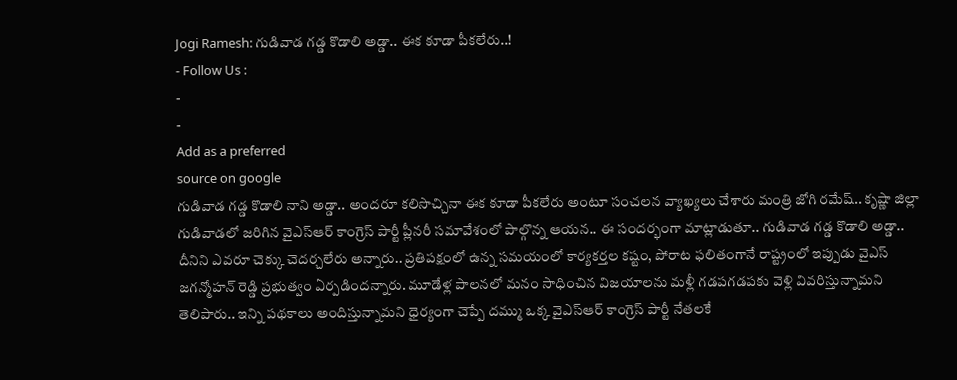Jogi Ramesh: గుడివాడ గడ్డ కొడాలి అడ్డా.. ఈక కూడా పీకలేరు..!
- Follow Us :
-
-
Add as a preferred
source on google
గుడివాడ గడ్డ కొడాలి నాని అడ్డా.. అందరూ కలిసొచ్చినా ఈక కూడా పీకలేరు అంటూ సంచలన వ్యాఖ్యలు చేశారు మంత్రి జోగి రమేష్.. కృష్ణా జిల్లా గుడివాడలో జరిగిన వైఎస్ఆర్ కాంగ్రెస్ పార్టీ ప్లీనరీ సమావేశంలో పాల్గొన్న ఆయన.. ఈ సందర్భంగా మాట్లాడుతూ.. గుడివాడ గడ్డ కొడాలి అడ్డా.. దీనిని ఎవరూ చెక్కు చెదర్చలేరు అన్నారు.. ప్రతిపక్షంలో ఉన్న సమయంలో కార్యకర్తల కష్టం, పోరాట ఫలితంగానే రాష్ట్రంలో ఇప్పుడు వైఎస్ జగన్మోహన్ రెడ్డి ప్రభుత్వం ఏర్పడిందన్నారు. మూడేళ్ల పాలనలో మనం సాధించిన విజయాలను మళ్లీ గడపగడపకు వెళ్లి వివరిస్తున్నామని తెలిపారు.. ఇన్ని పథకాలు అందిస్తున్నామని ధైర్యంగా చెప్పే దమ్ము ఒక్క వైఎస్ఆర్ కాంగ్రెస్ పార్టీ నేతలకే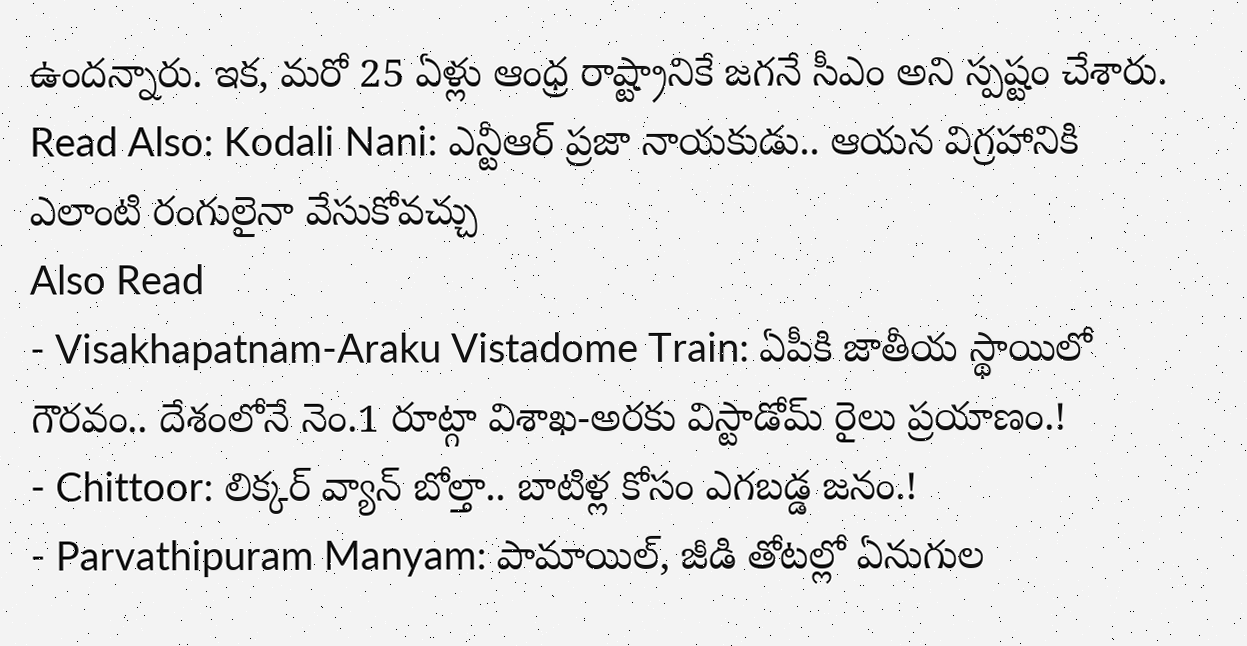ఉందన్నారు. ఇక, మరో 25 ఏళ్లు ఆంధ్ర రాష్ట్రానికే జగనే సీఎం అని స్పష్టం చేశారు.
Read Also: Kodali Nani: ఎన్టీఆర్ ప్రజా నాయకుడు.. ఆయన విగ్రహానికి ఎలాంటి రంగులైనా వేసుకోవచ్చు
Also Read
- Visakhapatnam-Araku Vistadome Train: ఏపీకి జాతీయ స్థాయిలో గౌరవం.. దేశంలోనే నెం.1 రూట్గా విశాఖ-అరకు విస్టాడోమ్ రైలు ప్రయాణం.!
- Chittoor: లిక్కర్ వ్యాన్ బోల్తా.. బాటిళ్ల కోసం ఎగబడ్డ జనం.!
- Parvathipuram Manyam: పామాయిల్, జీడి తోటల్లో ఏనుగుల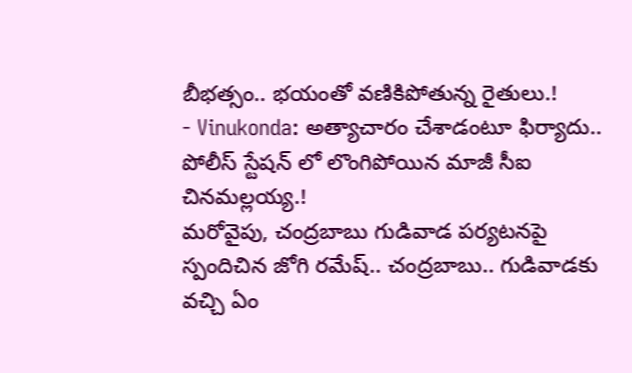బీభత్సం.. భయంతో వణికిపోతున్న రైతులు.!
- Vinukonda: అత్యాచారం చేశాడంటూ ఫిర్యాదు.. పోలీస్ స్టేషన్ లో లొంగిపోయిన మాజీ సీఐ చినమల్లయ్య.!
మరోవైపు, చంద్రబాబు గుడివాడ పర్యటనపై స్పందిచిన జోగి రమేష్.. చంద్రబాబు.. గుడివాడకు వచ్చి ఏం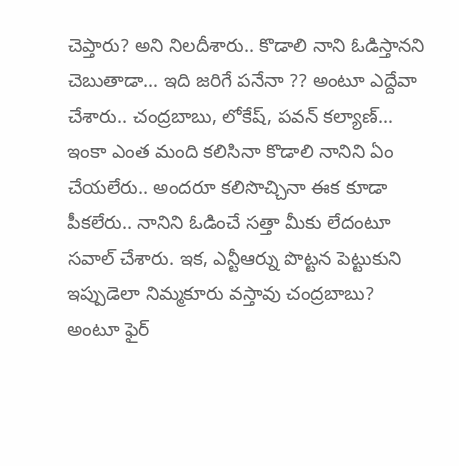చెప్తారు? అని నిలదీశారు.. కొడాలి నాని ఓడిస్తానని చెబుతాడా… ఇది జరిగే పనేనా ?? అంటూ ఎద్దేవా చేశారు.. చంద్రబాబు, లోకేష్, పవన్ కల్యాణ్… ఇంకా ఎంత మంది కలిసినా కొడాలి నానిని ఏం చేయలేరు.. అందరూ కలిసొచ్చినా ఈక కూడా పీకలేరు.. నానిని ఓడించే సత్తా మీకు లేదంటూ సవాల్ చేశారు. ఇక, ఎన్టీఆర్ను పొట్టన పెట్టుకుని ఇప్పుడెలా నిమ్మకూరు వస్తావు చంద్రబాబు? అంటూ ఫైర్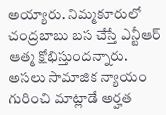అయ్యారు. నిమ్మకూరులో చంద్రబాబు బస చేస్తే ఎన్టీఆర్ ఆత్మ క్షోభిస్తుందన్నారు. అసలు సామాజిక న్యాయం గురించి మాట్లాడే అర్హత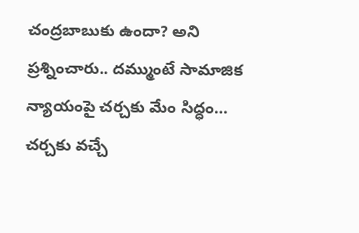చంద్రబాబుకు ఉందా? అని ప్రశ్నించారు.. దమ్ముంటే సామాజిక న్యాయంపై చర్చకు మేం సిద్ధం… చర్చకు వచ్చే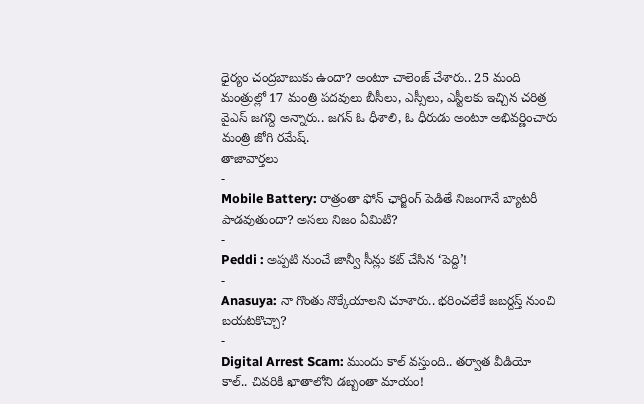ధైర్యం చంద్రబాబుకు ఉందా? అంటూ చాలెంజ్ చేశారు.. 25 మంది మంత్రుల్లో 17 మంత్రి పదవులు బీసీలు, ఎస్సీలు, ఎస్టీలకు ఇచ్చిన చరిత్ర వైఎస్ జగన్ది అన్నారు.. జగన్ ఓ ధీశాలి, ఓ ధీరుడు అంటూ అభివర్ణించారు మంత్రి జోగి రమేష్.
తాజావార్తలు
-
Mobile Battery: రాత్రంతా ఫోన్ ఛార్జింగ్ పెడితే నిజంగానే బ్యాటరీ పాడవుతుందా? అసలు నిజం ఏమిటి?
-
Peddi : అప్పటి నుంచే జాన్వీ సీన్లు కట్ చేసిన ‘పెద్ది’!
-
Anasuya: నా గొంతు నొక్కేయాలని చూశారు.. భరించలేకే జబర్దస్త్ నుంచి బయటకొచ్చా?
-
Digital Arrest Scam: ముందు కాల్ వస్తుంది.. తర్వాత వీడియో కాల్.. చివరికి ఖాతాలోని డబ్బంతా మాయం!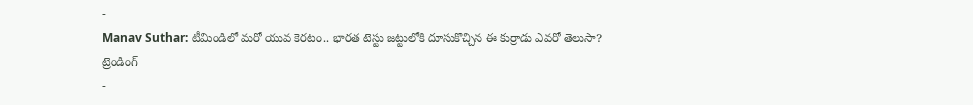-
Manav Suthar: టీమిండిలో మరో యువ కెరటం.. భారత టెస్టు జట్టులోకి దూసుకొచ్చిన ఈ కుర్రాడు ఎవరో తెలుసా?
ట్రెండింగ్
-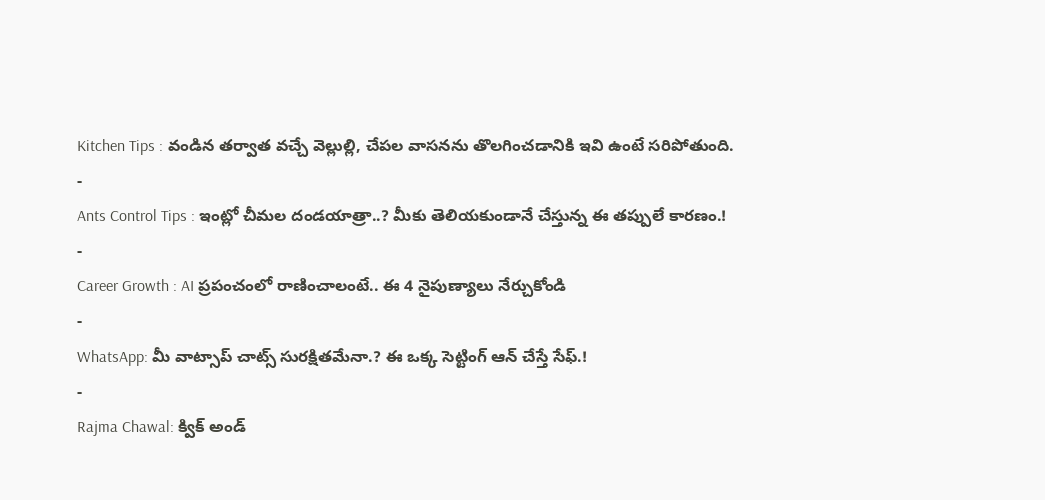Kitchen Tips : వండిన తర్వాత వచ్చే వెల్లుల్లి, చేపల వాసనను తొలగించడానికి ఇవి ఉంటే సరిపోతుంది.
-
Ants Control Tips : ఇంట్లో చీమల దండయాత్రా..? మీకు తెలియకుండానే చేస్తున్న ఈ తప్పులే కారణం.!
-
Career Growth : AI ప్రపంచంలో రాణించాలంటే.. ఈ 4 నైపుణ్యాలు నేర్చుకోండి
-
WhatsApp: మీ వాట్సాప్ చాట్స్ సురక్షితమేనా.? ఈ ఒక్క సెట్టింగ్ ఆన్ చేస్తే సేఫ్.!
-
Rajma Chawal: క్విక్ అండ్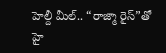హెల్దీ మీల్.. “రాజ్మా రైస్”తో హై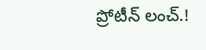ప్రోటీన్ లంచ్.!